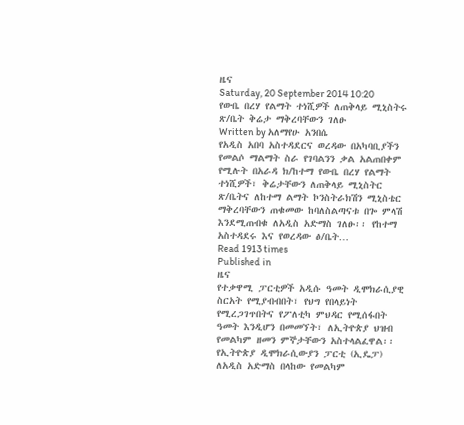ዜና
Saturday, 20 September 2014 10:20
የውቤ በረሃ የልማት ተነሺዎች ለጠቅላይ ሚኒስትሩ ጽ/ቤት ቅሬታ ማቅረባቸውን ገለፁ
Written by አለማየሁ አንበሴ
የአዲስ አበባ አስተዳደርና ወረዳው በአካባቢያችን የመልሶ ማልማት ስራ የገባልንን ቃል አልጠበቀም የሚሉት በአራዳ ክ/ከተማ የውቤ በረሃ የልማት ተነሺዎች፣ ቅሬታቸውን ለጠቅላይ ሚኒስትር ጽ/ቤትና ለከተማ ልማት ኮንስትራክሽን ሚኒስቴር ማቅረባቸውን ጠቁመው ከባለስልጣናቱ በጐ ምላሽ እንደሚጠብቁ ለአዲስ አድማስ ገለፁ፡፡ የከተማ አስተዳደሩ እና የወረዳው ፅ/ቤት…
Read 1913 times
Published in
ዜና
የተቃዋሚ ፓርቲዎች አዲሱ ዓመት ዲሞክራሲያዊ ስርአት የሚያብብበት፣ የህግ የበላይነት የሚረጋገጥበትና የፖለቲካ ምህዳር የሚሰፋበት ዓመት እንዲሆን በመመኘት፣ ለኢትዮጵያ ህዝብ የመልካም ዘመን ምኞታቸውን አስተላልፈዋል፡፡የኢትዮጵያ ዲሞክራሲውያን ፓርቲ (ኢዴፓ) ለአዲስ አድማስ በላከው የመልካም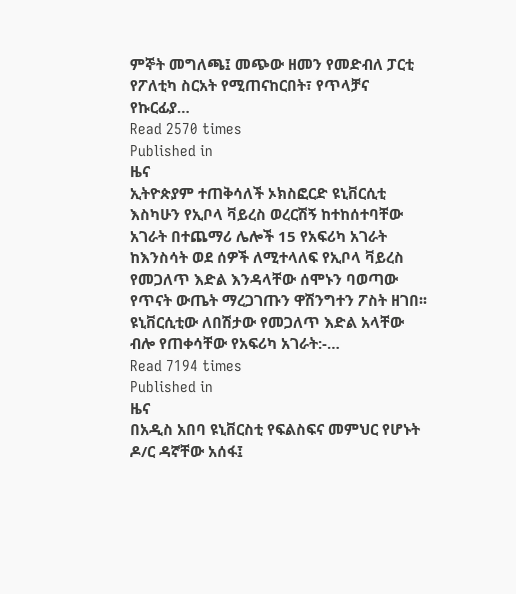ምኞት መግለጫ፤ መጭው ዘመን የመድብለ ፓርቲ የፖለቲካ ስርአት የሚጠናከርበት፣ የጥላቻና የኩርፊያ…
Read 2570 times
Published in
ዜና
ኢትዮጵያም ተጠቅሳለች ኦክስፎርድ ዩኒቨርሲቲ እስካሁን የኢቦላ ቫይረስ ወረርሽኝ ከተከሰተባቸው አገራት በተጨማሪ ሌሎች 15 የአፍሪካ አገራት ከእንስሳት ወደ ሰዎች ለሚተላለፍ የኢቦላ ቫይረስ የመጋለጥ እድል እንዳላቸው ሰሞኑን ባወጣው የጥናት ውጤት ማረጋገጡን ዋሽንግተን ፖስት ዘገበ፡፡ዩኒቨርሲቲው ለበሽታው የመጋለጥ እድል አላቸው ብሎ የጠቀሳቸው የአፍሪካ አገራት:-…
Read 7194 times
Published in
ዜና
በአዲስ አበባ ዩኒቨርስቲ የፍልስፍና መምህር የሆኑት ዶ/ር ዳኛቸው አሰፋ፤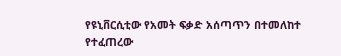የዩኒቨርሲቲው የአመት ፍቃድ አሰጣጥን በተመለከተ የተፈጠረው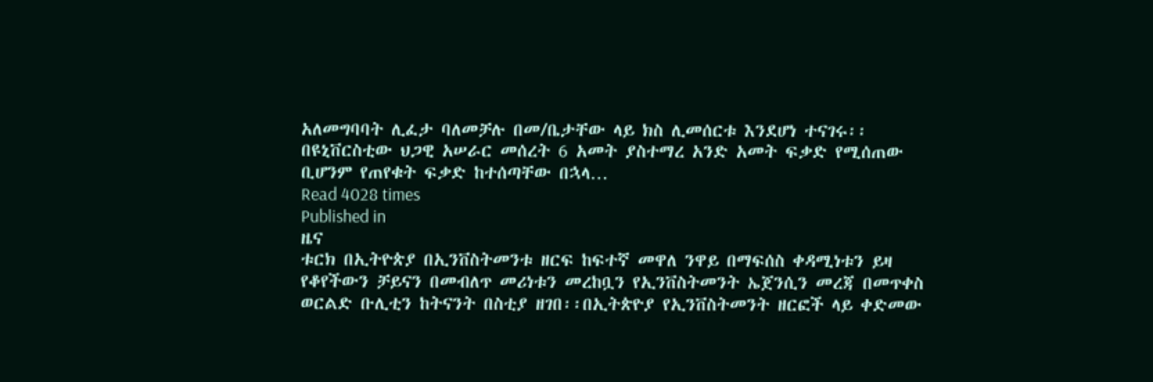አለመግባባት ሊፈታ ባለመቻሉ በመ/ቤታቸው ላይ ክስ ሊመሰርቱ እንደሆነ ተናገሩ፡፡ በዩኒቨርስቲው ህጋዊ አሠራር መሰረት 6 አመት ያስተማረ አንድ አመት ፍቃድ የሚሰጠው ቢሆንም የጠየቁት ፍቃድ ከተሰጣቸው በኋላ…
Read 4028 times
Published in
ዜና
ቱርክ በኢትዮጵያ በኢንቨስትመንቱ ዘርፍ ከፍተኛ መዋለ ንዋይ በማፍሰስ ቀዳሚነቱን ይዛ የቆየችውን ቻይናን በመብለጥ መሪነቱን መረከቧን የኢንቨስትመንት ኤጀንሲን መረጃ በመጥቀስ ወርልድ ቡሊቲን ከትናንት በስቲያ ዘገበ፡፡በኢትጵዮያ የኢንቨስትመንት ዘርፎች ላይ ቀድመው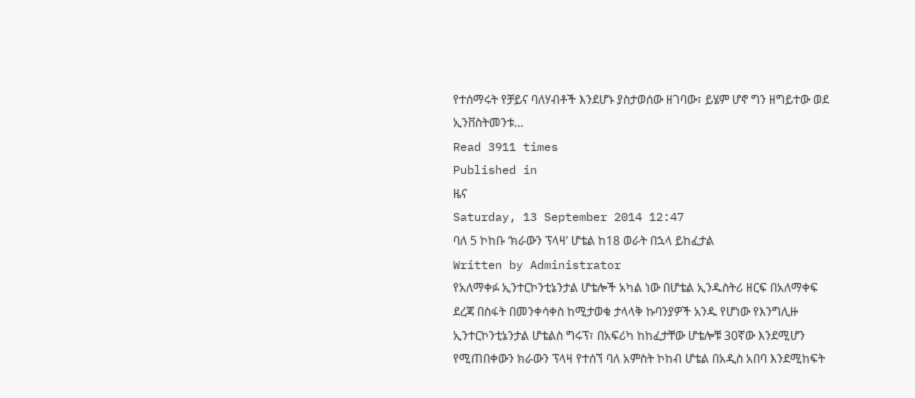የተሰማሩት የቻይና ባለሃብቶች እንደሆኑ ያስታወሰው ዘገባው፣ ይሄም ሆኖ ግን ዘግይተው ወደ ኢንቨስትመንቱ…
Read 3911 times
Published in
ዜና
Saturday, 13 September 2014 12:47
ባለ 5 ኮከቡ ‘ክራውን ፕላዛ’ ሆቴል ከ18 ወራት በኋላ ይከፈታል
Written by Administrator
የአለማቀፉ ኢንተርኮንቲኔንታል ሆቴሎች አካል ነው በሆቴል ኢንዱስትሪ ዘርፍ በአለማቀፍ ደረጃ በስፋት በመንቀሳቀስ ከሚታወቁ ታላላቅ ኩባንያዎች አንዱ የሆነው የእንግሊዙ ኢንተርኮንቲኔንታል ሆቴልስ ግሩፕ፣ በአፍሪካ ከከፈታቸው ሆቴሎቹ 30ኛው እንደሚሆን የሚጠበቀውን ክራውን ፕላዛ የተሰኘ ባለ አምስት ኮከብ ሆቴል በአዲስ አበባ እንደሚከፍት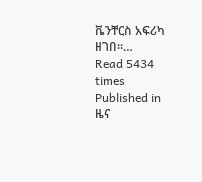ቬንቸርስ አፍሪካ ዘገበ፡፡…
Read 5434 times
Published in
ዜና